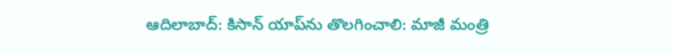ఆదిలాబాద్: కిసాన్ యాప్‌ను తొలగించాలి: మాజీ మంత్రి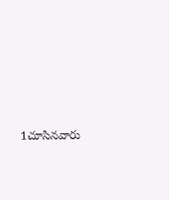1చూసినవారు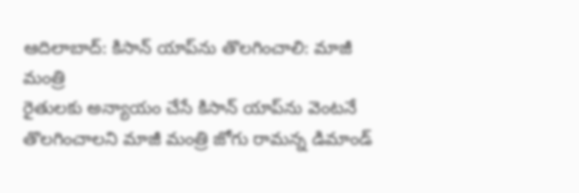ఆదిలాబాద్: కిసాన్ యాప్‌ను తొలగించాలి: మాజీ మంత్రి
రైతులకు అన్యాయం చేసే కిసాన్ యాప్‌ను వెంటనే తొలగించాలని మాజీ మంత్రి జోగు రామన్న డిమాండ్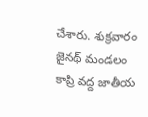చేశారు. శుక్రవారం జైనథ్ మండలం కాప్రి వద్ద జాతీయ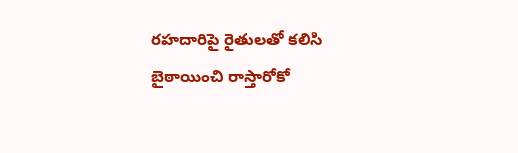రహదారిపై రైతులతో కలిసి బైఠాయించి రాస్తారోకో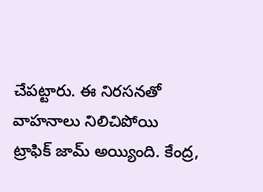చేపట్టారు. ఈ నిరసనతో వాహనాలు నిలిచిపోయి ట్రాఫిక్ జామ్ అయ్యింది. కేంద్ర,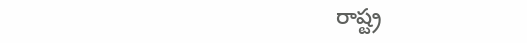రాష్ట్ర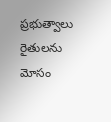ప్రభుత్వాలు రైతులను మోసం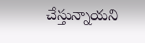చేస్తున్నాయని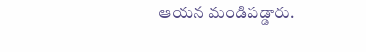ఆయన మండిపడ్డారు.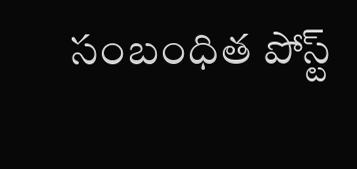సంబంధిత పోస్ట్